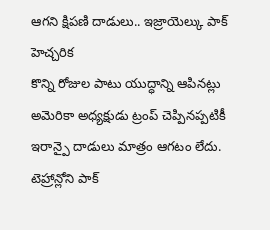ఆగని క్షిపణి దాడులు.. ఇజ్రాయెల్కు పాక్ హెచ్చరిక
కొన్ని రోజుల పాటు యుద్ధాన్ని ఆపినట్లు అమెరికా అధ్యక్షుడు ట్రంప్ చెప్పినప్పటికీ ఇరాన్పై దాడులు మాత్రం ఆగటం లేదు. టెహ్రాన్లోని పాక్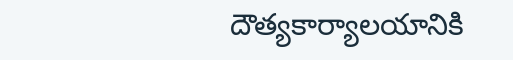దౌత్యకార్యాలయానికి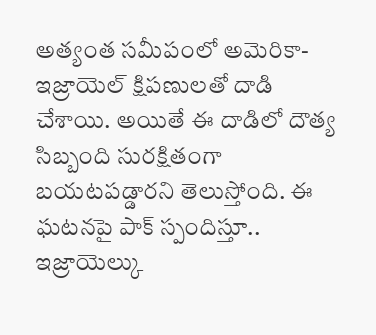అత్యంత సమీపంలో అమెరికా-ఇజ్రాయెల్ క్షిపణులతో దాడి చేశాయి. అయితే ఈ దాడిలో దౌత్య సిబ్బంది సురక్షితంగా బయటపడ్డారని తెలుస్తోంది. ఈ ఘటనపై పాక్ స్పందిస్తూ.. ఇజ్రాయెల్కు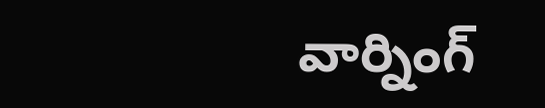వార్నింగ్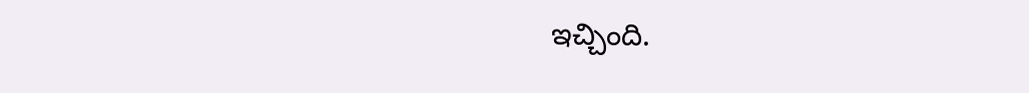ఇచ్చింది.